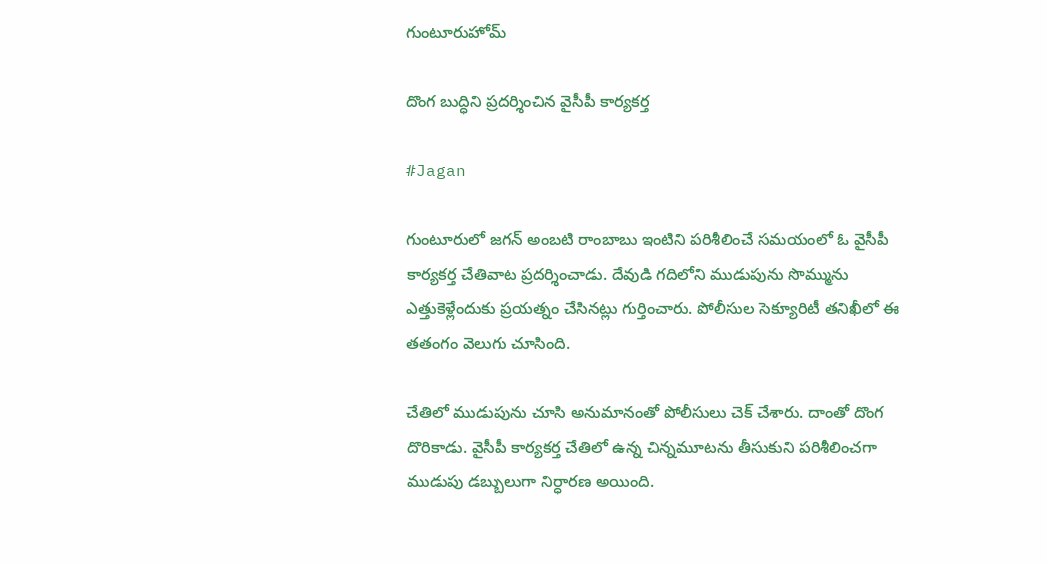గుంటూరుహోమ్

దొంగ బుద్ధిని ప్రదర్శించిన వైసీపీ కార్యకర్త

#Jagan

గుంటూరులో జగన్ అంబటి రాంబాబు ఇంటిని పరిశీలించే సమయంలో ఓ వైసీపీ కార్యకర్త చేతివాట ప్రదర్శించాడు. దేవుడి గదిలోని ముడుపును సొమ్మును ఎత్తుకెళ్లేందుకు ప్రయత్నం చేసినట్లు గుర్తించారు. పోలీసుల సెక్యూరిటీ తనిఖీలో ఈ తతంగం వెలుగు చూసింది.

చేతిలో ముడుపును చూసి అనుమానంతో పోలీసులు చెక్ చేశారు. దాంతో దొంగ దొరికాడు. వైసీపీ కార్యకర్త చేతిలో ఉన్న చిన్నమూటను తీసుకుని పరిశీలించగా ముడుపు డబ్బులుగా నిర్ధారణ అయింది.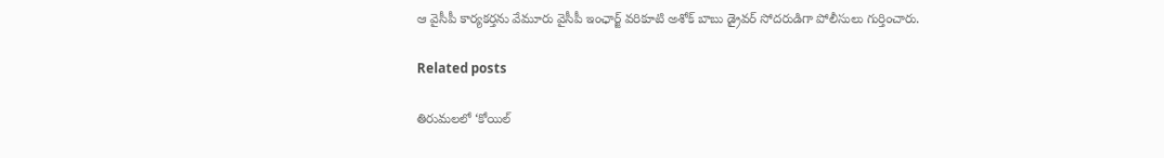ఆ వైసీపీ కార్యకర్తను వేమూరు వైసీపీ ఇంఛార్జ్ వరికూటి అశోక్ బాబు డ్రైవర్ సోదరుడిగా పోలీసులు గుర్తించారు.

Related posts

తిరుమలలో ‘కోయిల్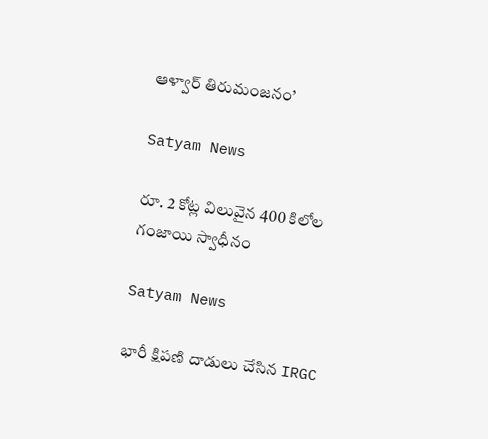ఆళ్వార్ తిరుమంజనం’

Satyam News

రూ. 2 కోట్ల విలువైన 400 కిలోల గంజాయి స్వాధీనం

Satyam News

భారీ క్షిపణి దాడులు చేసిన IRGC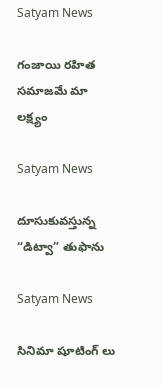Satyam News

గంజాయి రహిత సమాజమే మా లక్ష్యం

Satyam News

దూసుకువస్తున్న “డిట్వా” తుఫాను

Satyam News

సినిమా షూటింగ్ లు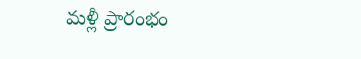మళ్లీ ప్రారంభం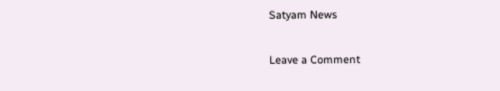Satyam News

Leave a Comment